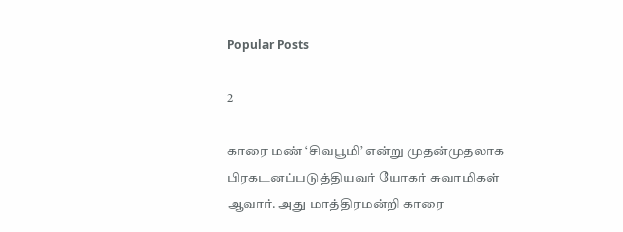Popular Posts

2

காரை மண் ‘சிவபூமி’ என்று முதன்முதலாக பிரகடனப்படுத்தியவர் யோகர் சுவாமிகள் ஆவார். அது மாத்திரமன்றி காரை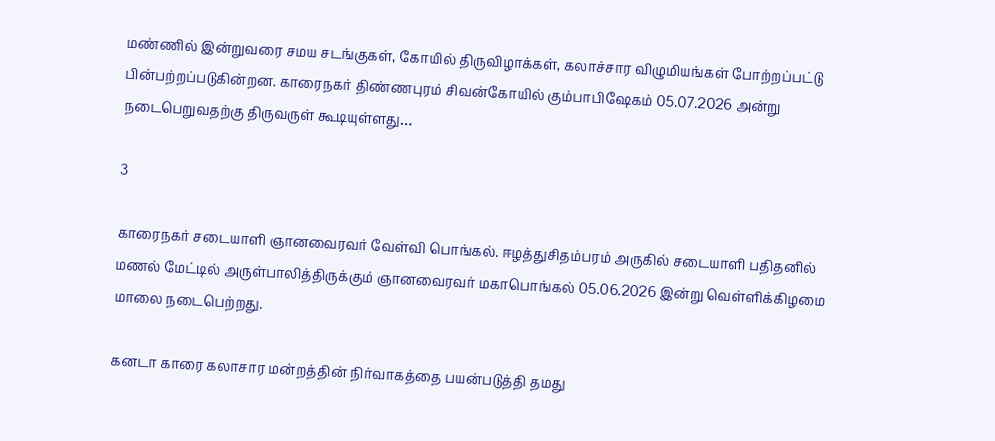மண்ணில் இன்றுவரை சமய சடங்குகள், கோயில் திருவிழாக்கள், கலாச்சார விழுமியங்கள் போற்றப்பட்டு பின்பற்றப்படுகின்றன. காரைநகர் திண்ணபுரம் சிவன்கோயில் கும்பாபிஷேகம் 05.07.2026 அன்று நடைபெறுவதற்கு திருவருள் கூடியுள்ளது…

3

காரைநகர் சடையாளி ஞானவைரவர் வேள்வி பொங்கல். ஈழத்துசிதம்பரம் அருகில் சடையாளி பதிதனில் மணல் மேட்டில் அருள்பாலித்திருக்கும் ஞானவைரவர் மகாபொங்கல் 05.06.2026 இன்று வெள்ளிக்கிழமை மாலை நடைபெற்றது.

கனடா காரை கலாசார மன்றத்தின் நிர்வாகத்தை பயன்படுத்தி தமது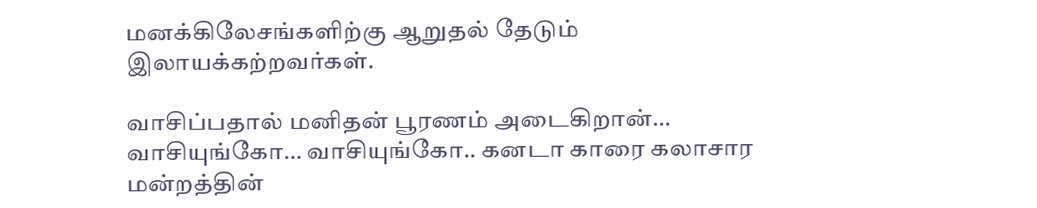மனக்கிலேசங்களிற்கு ஆறுதல் தேடும் இலாயக்கற்றவர்கள்.

வாசிப்பதால் மனிதன் பூரணம் அடைகிறான்… வாசியுங்கோ… வாசியுங்கோ.. கனடா காரை கலாசார மன்றத்தின்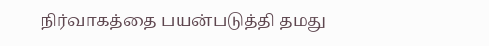நிர்வாகத்தை பயன்படுத்தி தமது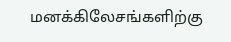மனக்கிலேசங்களிற்கு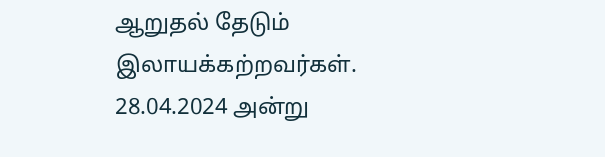ஆறுதல் தேடும் இலாயக்கற்றவர்கள். 28.04.2024 அன்று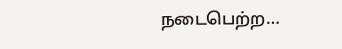நடைபெற்ற…